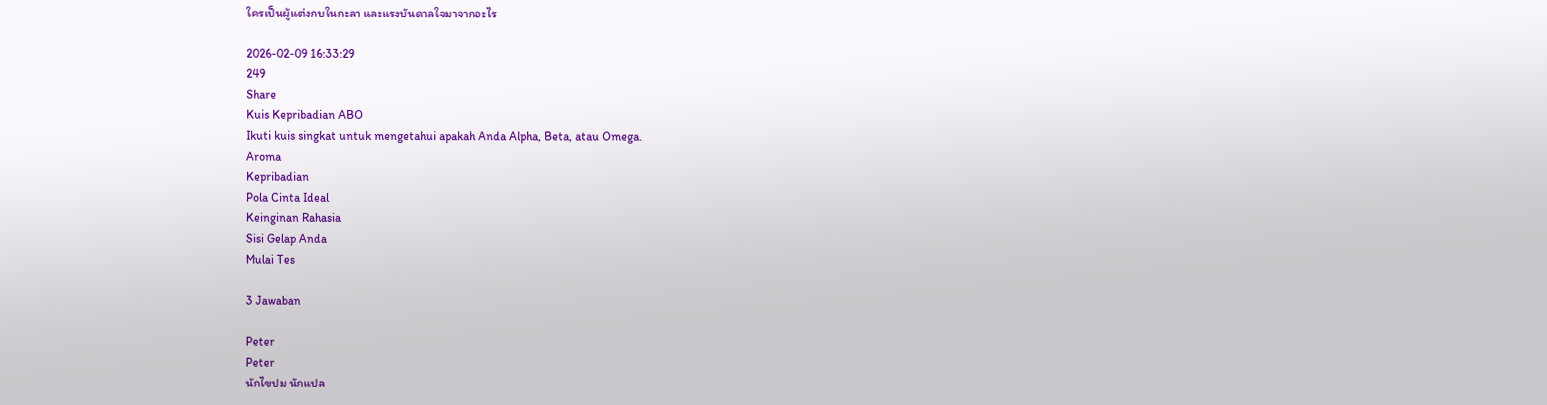ใครเป็นผู้แต่งกบในกะลา และแรงบันดาลใจมาจากอะไร

2026-02-09 16:33:29
249
Share
Kuis Kepribadian ABO
Ikuti kuis singkat untuk mengetahui apakah Anda Alpha, Beta, atau Omega.
Aroma
Kepribadian
Pola Cinta Ideal
Keinginan Rahasia
Sisi Gelap Anda
Mulai Tes

3 Jawaban

Peter
Peter
นักไขปม นักแปล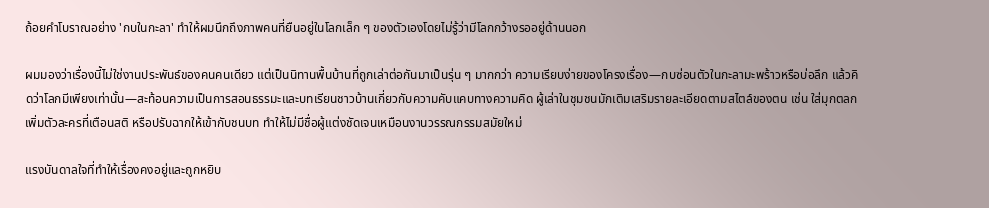ถ้อยคำโบราณอย่าง 'กบในกะลา' ทำให้ผมนึกถึงภาพคนที่ยืนอยู่ในโลกเล็ก ๆ ของตัวเองโดยไม่รู้ว่ามีโลกกว้างรออยู่ด้านนอก

ผมมองว่าเรื่องนี้ไม่ใช่งานประพันธ์ของคนคนเดียว แต่เป็นนิทานพื้นบ้านที่ถูกเล่าต่อกันมาเป็นรุ่น ๆ มากกว่า ความเรียบง่ายของโครงเรื่อง—กบซ่อนตัวในกะลามะพร้าวหรือบ่อลึก แล้วคิดว่าโลกมีเพียงเท่านั้น—สะท้อนความเป็นการสอนธรรมะและบทเรียนชาวบ้านเกี่ยวกับความคับแคบทางความคิด ผู้เล่าในชุมชนมักเติมเสริมรายละเอียดตามสไตล์ของตน เช่น ใส่มุกตลก เพิ่มตัวละครที่เตือนสติ หรือปรับฉากให้เข้ากับชนบท ทำให้ไม่มีชื่อผู้แต่งชัดเจนเหมือนงานวรรณกรรมสมัยใหม่

แรงบันดาลใจที่ทำให้เรื่องคงอยู่และถูกหยิบ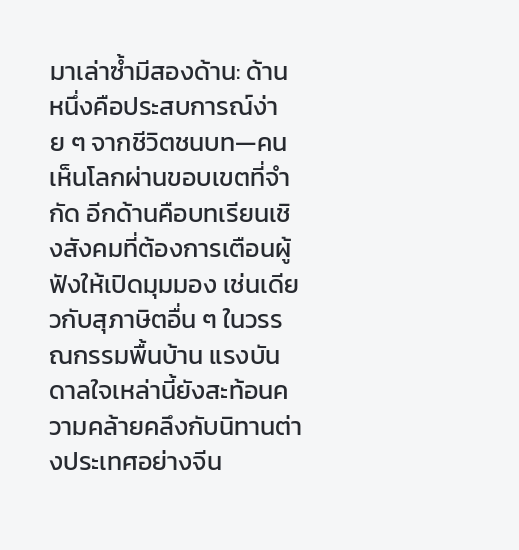มาเล่าซ้ำมีสองด้าน: ด้านหนึ่งคือประสบการณ์ง่าย ๆ จากชีวิตชนบท—คนเห็นโลกผ่านขอบเขตที่จำกัด อีกด้านคือบทเรียนเชิงสังคมที่ต้องการเตือนผู้ฟังให้เปิดมุมมอง เช่นเดียวกับสุภาษิตอื่น ๆ ในวรรณกรรมพื้นบ้าน แรงบันดาลใจเหล่านี้ยังสะท้อนความคล้ายคลึงกับนิทานต่างประเทศอย่างจีน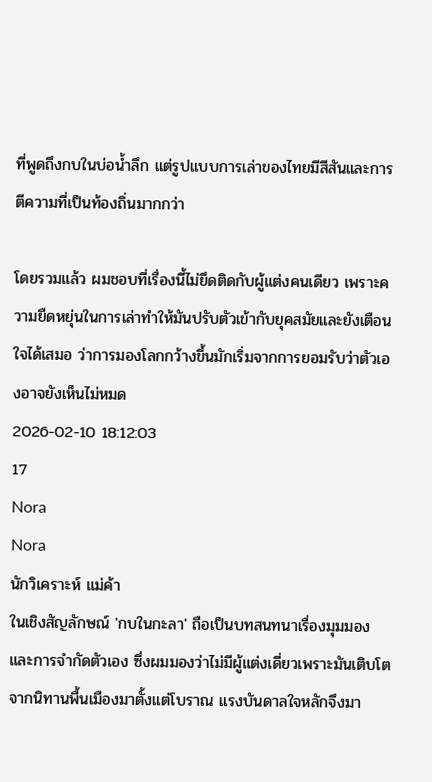ที่พูดถึงกบในบ่อน้ำลึก แต่รูปแบบการเล่าของไทยมีสีสันและการตีความที่เป็นท้องถิ่นมากกว่า

โดยรวมแล้ว ผมชอบที่เรื่องนี้ไม่ยึดติดกับผู้แต่งคนเดียว เพราะความยืดหยุ่นในการเล่าทำให้มันปรับตัวเข้ากับยุคสมัยและยังเตือนใจได้เสมอ ว่าการมองโลกกว้างขึ้นมักเริ่มจากการยอมรับว่าตัวเองอาจยังเห็นไม่หมด
2026-02-10 18:12:03
17
Nora
Nora
นักวิเคราะห์ แม่ค้า
ในเชิงสัญลักษณ์ 'กบในกะลา' ถือเป็นบทสนทนาเรื่องมุมมองและการจำกัดตัวเอง ซึ่งผมมองว่าไม่มีผู้แต่งเดี่ยวเพราะมันเติบโตจากนิทานพื้นเมืองมาตั้งแต่โบราณ แรงบันดาลใจหลักจึงมา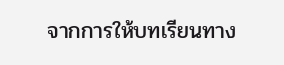จากการให้บทเรียนทาง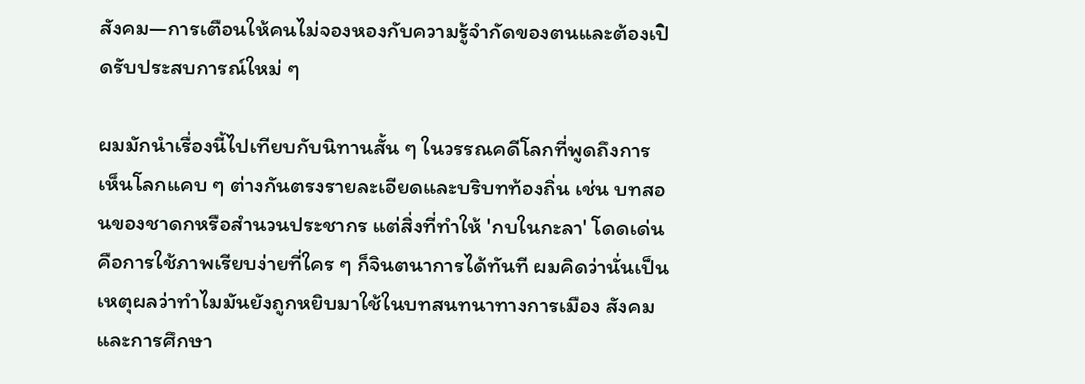สังคม—การเตือนให้คนไม่จองหองกับความรู้จำกัดของตนและต้องเปิดรับประสบการณ์ใหม่ ๆ

ผมมักนำเรื่องนี้ไปเทียบกับนิทานสั้น ๆ ในวรรณคดีโลกที่พูดถึงการเห็นโลกแคบ ๆ ต่างกันตรงรายละเอียดและบริบทท้องถิ่น เช่น บทสอนของชาดกหรือสำนวนประชากร แต่สิ่งที่ทำให้ 'กบในกะลา' โดดเด่นคือการใช้ภาพเรียบง่ายที่ใคร ๆ ก็จินตนาการได้ทันที ผมคิดว่านั่นเป็นเหตุผลว่าทำไมมันยังถูกหยิบมาใช้ในบทสนทนาทางการเมือง สังคม และการศึกษา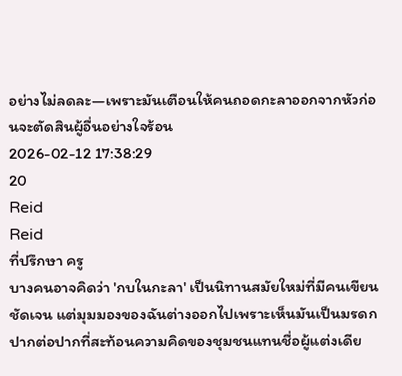อย่างไม่ลดละ—เพราะมันเตือนให้คนถอดกะลาออกจากหัวก่อนจะตัดสินผู้อื่นอย่างใจร้อน
2026-02-12 17:38:29
20
Reid
Reid
ที่ปรึกษา ครู
บางคนอาจคิดว่า 'กบในกะลา' เป็นนิทานสมัยใหม่ที่มีคนเขียนชัดเจน แต่มุมมองของฉันต่างออกไปเพราะเห็นมันเป็นมรดกปากต่อปากที่สะท้อนความคิดของชุมชนแทนชื่อผู้แต่งเดีย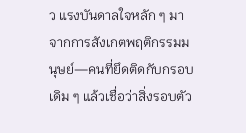ว แรงบันดาลใจหลัก ๆ มาจากการสังเกตพฤติกรรมมนุษย์—คนที่ยึดติดกับกรอบเดิม ๆ แล้วเชื่อว่าสิ่งรอบตัว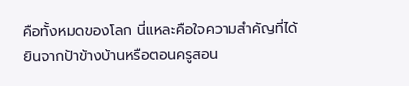คือทั้งหมดของโลก นี่แหละคือใจความสำคัญที่ได้ยินจากป้าข้างบ้านหรือตอนครูสอน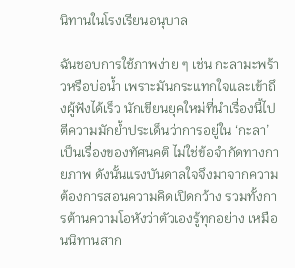นิทานในโรงเรียนอนุบาล

ฉันชอบการใช้ภาพง่าย ๆ เช่น กะลามะพร้าวหรือบ่อน้ำ เพราะมันกระแทกใจและเข้าถึงผู้ฟังได้เร็ว นักเขียนยุคใหม่ที่นำเรื่องนี้ไปตีความมักย้ำประเด็นว่าการอยู่ใน ‘กะลา’ เป็นเรื่องของทัศนคติ ไม่ใช่ข้อจำกัดทางกายภาพ ดังนั้นแรงบันดาลใจจึงมาจากความต้องการสอนความคิดเปิดกว้าง รวมทั้งการต้านความโอหังว่าตัวเองรู้ทุกอย่าง เหมือนนิทานสาก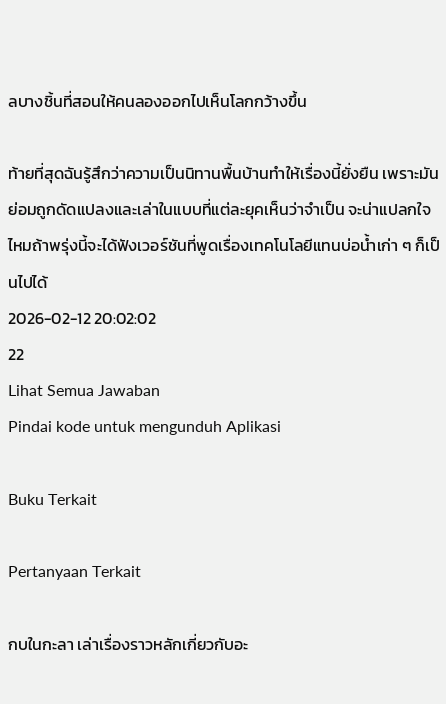ลบางชิ้นที่สอนให้คนลองออกไปเห็นโลกกว้างขึ้น

ท้ายที่สุดฉันรู้สึกว่าความเป็นนิทานพื้นบ้านทำให้เรื่องนี้ยั่งยืน เพราะมันย่อมถูกดัดแปลงและเล่าในแบบที่แต่ละยุคเห็นว่าจำเป็น จะน่าแปลกใจไหมถ้าพรุ่งนี้จะได้ฟังเวอร์ชันที่พูดเรื่องเทคโนโลยีแทนบ่อน้ำเก่า ๆ ก็เป็นไปได้
2026-02-12 20:02:02
22
Lihat Semua Jawaban
Pindai kode untuk mengunduh Aplikasi

Buku Terkait

Pertanyaan Terkait

กบในกะลา เล่าเรื่องราวหลักเกี่ยวกับอะ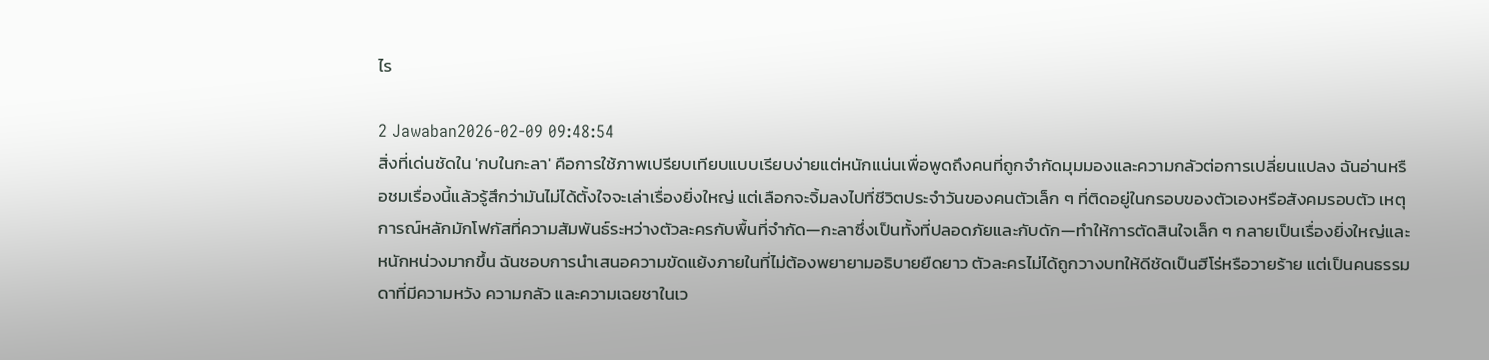ไร

2 Jawaban2026-02-09 09:48:54
สิ่งที่เด่นชัดใน 'กบในกะลา' คือการใช้ภาพเปรียบเทียบแบบเรียบง่ายแต่หนักแน่นเพื่อพูดถึงคนที่ถูกจำกัดมุมมองและความกลัวต่อการเปลี่ยนแปลง ฉันอ่านหรือชมเรื่องนี้แล้วรู้สึกว่ามันไม่ได้ตั้งใจจะเล่าเรื่องยิ่งใหญ่ แต่เลือกจะจิ้มลงไปที่ชีวิตประจำวันของคนตัวเล็ก ๆ ที่ติดอยู่ในกรอบของตัวเองหรือสังคมรอบตัว เหตุการณ์หลักมักโฟกัสที่ความสัมพันธ์ระหว่างตัวละครกับพื้นที่จำกัด—กะลาซึ่งเป็นทั้งที่ปลอดภัยและกับดัก—ทำให้การตัดสินใจเล็ก ๆ กลายเป็นเรื่องยิ่งใหญ่และหนักหน่วงมากขึ้น ฉันชอบการนำเสนอความขัดแย้งภายในที่ไม่ต้องพยายามอธิบายยืดยาว ตัวละครไม่ได้ถูกวางบทให้ดีชัดเป็นฮีโร่หรือวายร้าย แต่เป็นคนธรรมดาที่มีความหวัง ความกลัว และความเฉยชาในเว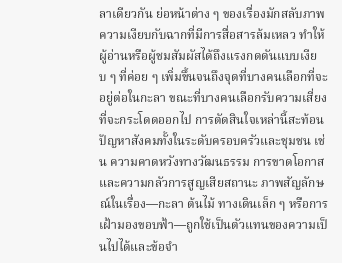ลาเดียวกัน ย่อหน้าต่าง ๆ ของเรื่องมักสลับภาพความเงียบกับฉากที่มีการสื่อสารล้มเหลว ทำให้ผู้อ่านหรือผู้ชมสัมผัสได้ถึงแรงกดดันแบบเงียบ ๆ ที่ค่อย ๆ เพิ่มขึ้นจนถึงจุดที่บางคนเลือกที่จะอยู่ต่อในกะลา ขณะที่บางคนเลือกรับความเสี่ยงที่จะกระโดดออกไป การตัดสินใจเหล่านี้สะท้อนปัญหาสังคมทั้งในระดับครอบครัวและชุมชน เช่น ความคาดหวังทางวัฒนธรรม การขาดโอกาส และความกลัวการสูญเสียสถานะ ภาพสัญลักษณ์ในเรื่อง—กะลา ต้นไม้ ทางเดินเล็ก ๆ หรือการเฝ้ามองขอบฟ้า—ถูกใช้เป็นตัวแทนของความเป็นไปได้และข้อจำ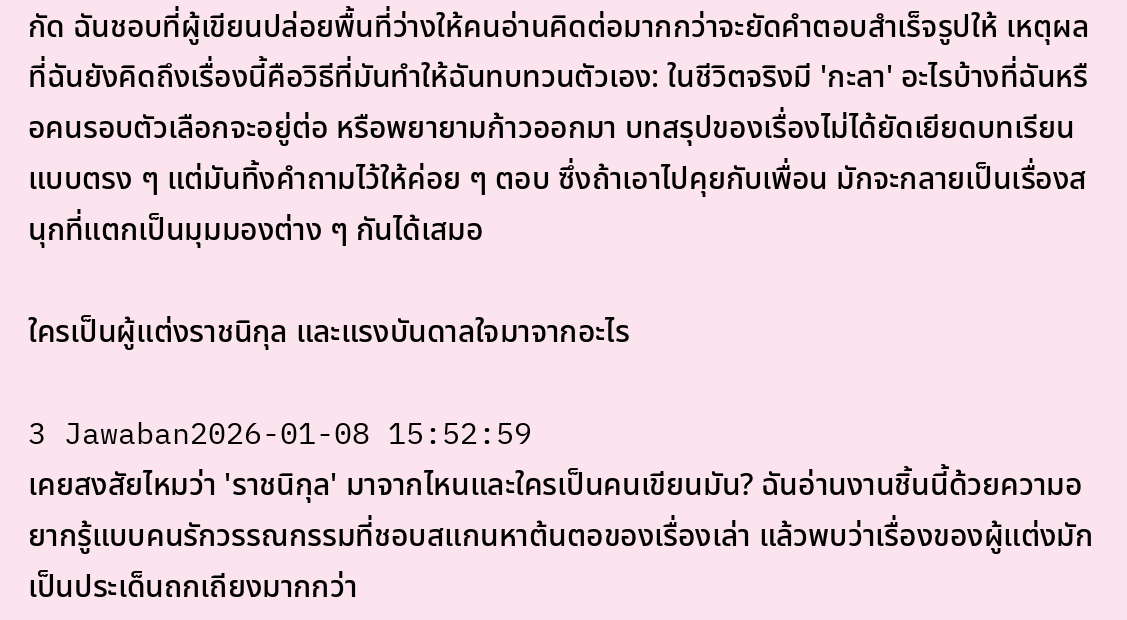กัด ฉันชอบที่ผู้เขียนปล่อยพื้นที่ว่างให้คนอ่านคิดต่อมากกว่าจะยัดคำตอบสำเร็จรูปให้ เหตุผลที่ฉันยังคิดถึงเรื่องนี้คือวิธีที่มันทำให้ฉันทบทวนตัวเอง: ในชีวิตจริงมี 'กะลา' อะไรบ้างที่ฉันหรือคนรอบตัวเลือกจะอยู่ต่อ หรือพยายามก้าวออกมา บทสรุปของเรื่องไม่ได้ยัดเยียดบทเรียนแบบตรง ๆ แต่มันทิ้งคำถามไว้ให้ค่อย ๆ ตอบ ซึ่งถ้าเอาไปคุยกับเพื่อน มักจะกลายเป็นเรื่องสนุกที่แตกเป็นมุมมองต่าง ๆ กันได้เสมอ

ใครเป็นผู้แต่งราชนิกุล และแรงบันดาลใจมาจากอะไร

3 Jawaban2026-01-08 15:52:59
เคยสงสัยไหมว่า 'ราชนิกุล' มาจากไหนและใครเป็นคนเขียนมัน? ฉันอ่านงานชิ้นนี้ด้วยความอยากรู้แบบคนรักวรรณกรรมที่ชอบสแกนหาต้นตอของเรื่องเล่า แล้วพบว่าเรื่องของผู้แต่งมักเป็นประเด็นถกเถียงมากกว่า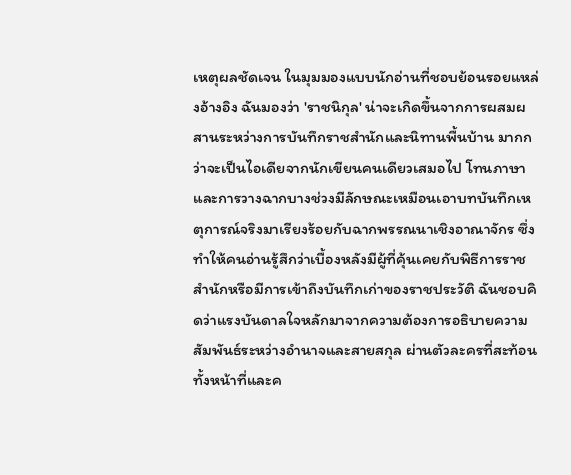เหตุผลชัดเจน ในมุมมองแบบนักอ่านที่ชอบย้อนรอยแหล่งอ้างอิง ฉันมองว่า 'ราชนิกุล' น่าจะเกิดขึ้นจากการผสมผสานระหว่างการบันทึกราชสำนักและนิทานพื้นบ้าน มากกว่าจะเป็นไอเดียจากนักเขียนคนเดียวเสมอไป โทนภาษาและการวางฉากบางช่วงมีลักษณะเหมือนเอาบทบันทึกเหตุการณ์จริงมาเรียงร้อยกับฉากพรรณนาเชิงอาณาจักร ซึ่งทำให้คนอ่านรู้สึกว่าเบื้องหลังมีผู้ที่คุ้นเคยกับพิธีการราชสำนักหรือมีการเข้าถึงบันทึกเก่าของราชประวัติ ฉันชอบคิดว่าแรงบันดาลใจหลักมาจากความต้องการอธิบายความสัมพันธ์ระหว่างอำนาจและสายสกุล ผ่านตัวละครที่สะท้อนทั้งหน้าที่และค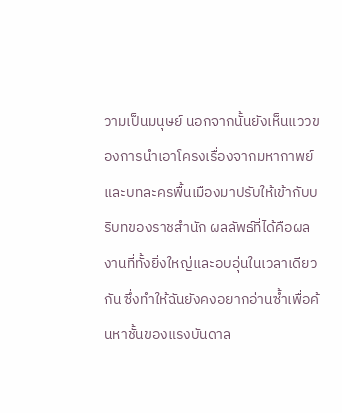วามเป็นมนุษย์ นอกจากนั้นยังเห็นแววของการนำเอาโครงเรื่องจากมหากาพย์และบทละครพื้นเมืองมาปรับให้เข้ากับบริบทของราชสำนัก ผลลัพธ์ที่ได้คือผลงานที่ทั้งยิ่งใหญ่และอบอุ่นในเวลาเดียวกัน ซึ่งทำให้ฉันยังคงอยากอ่านซ้ำเพื่อค้นหาชั้นของแรงบันดาล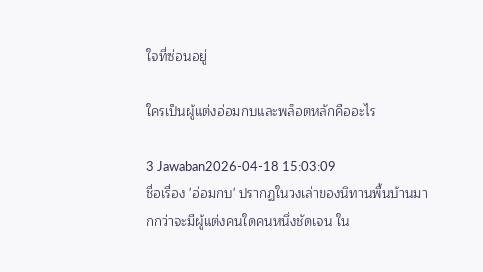ใจที่ซ่อนอยู่

ใครเป็นผู้แต่งอ่อมกบและพล็อตหลักคืออะไร

3 Jawaban2026-04-18 15:03:09
ชื่อเรื่อง 'อ่อมกบ' ปรากฏในวงเล่าของนิทานพื้นบ้านมากกว่าจะมีผู้แต่งคนใดคนหนึ่งชัดเจน ใน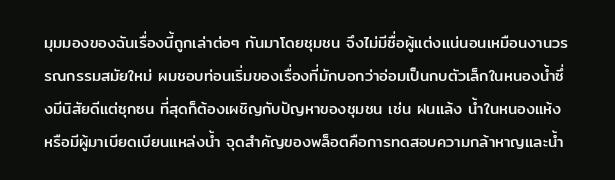มุมมองของฉันเรื่องนี้ถูกเล่าต่อๆ กันมาโดยชุมชน จึงไม่มีชื่อผู้แต่งแน่นอนเหมือนงานวรรณกรรมสมัยใหม่ ผมชอบท่อนเริ่มของเรื่องที่มักบอกว่าอ่อมเป็นกบตัวเล็กในหนองน้ำซึ่งมีนิสัยดีแต่ซุกซน ที่สุดก็ต้องเผชิญกับปัญหาของชุมชน เช่น ฝนแล้ง น้ำในหนองแห้ง หรือมีผู้มาเบียดเบียนแหล่งน้ำ จุดสำคัญของพล็อตคือการทดสอบความกล้าหาญและน้ำ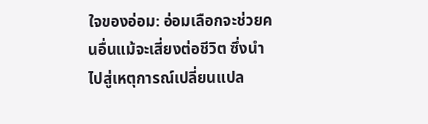ใจของอ่อม: อ่อมเลือกจะช่วยคนอื่นแม้จะเสี่ยงต่อชีวิต ซึ่งนำไปสู่เหตุการณ์เปลี่ยนแปล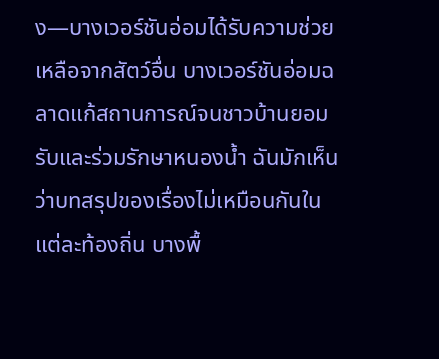ง—บางเวอร์ชันอ่อมได้รับความช่วยเหลือจากสัตว์อื่น บางเวอร์ชันอ่อมฉลาดแก้สถานการณ์จนชาวบ้านยอมรับและร่วมรักษาหนองน้ำ ฉันมักเห็นว่าบทสรุปของเรื่องไม่เหมือนกันในแต่ละท้องถิ่น บางพื้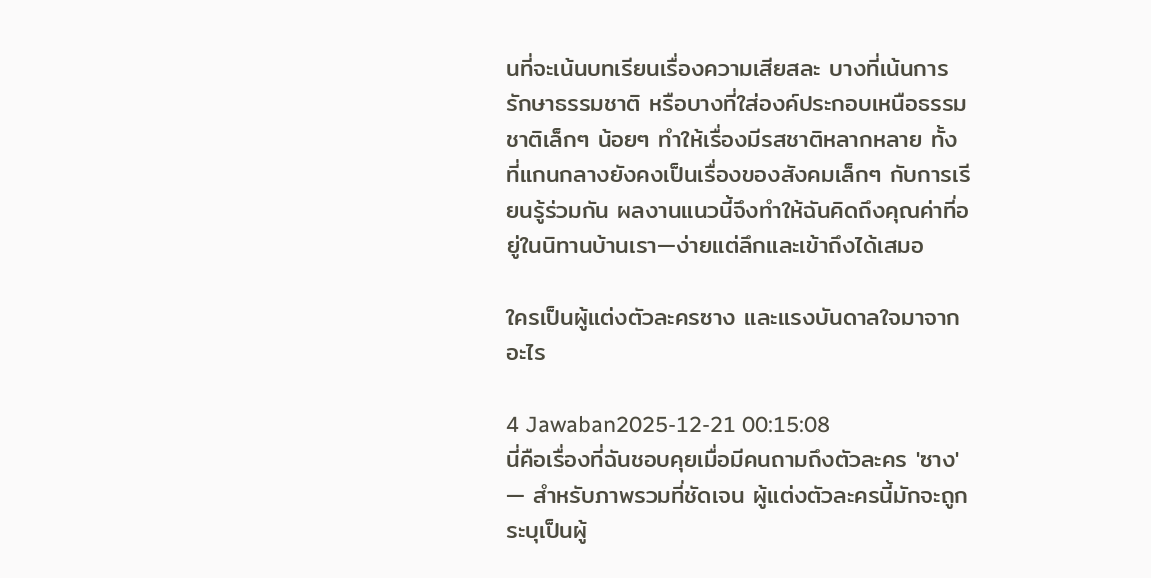นที่จะเน้นบทเรียนเรื่องความเสียสละ บางที่เน้นการรักษาธรรมชาติ หรือบางที่ใส่องค์ประกอบเหนือธรรมชาติเล็กๆ น้อยๆ ทำให้เรื่องมีรสชาติหลากหลาย ทั้งที่แกนกลางยังคงเป็นเรื่องของสังคมเล็กๆ กับการเรียนรู้ร่วมกัน ผลงานแนวนี้จึงทำให้ฉันคิดถึงคุณค่าที่อยู่ในนิทานบ้านเรา—ง่ายแต่ลึกและเข้าถึงได้เสมอ

ใครเป็นผู้แต่งตัวละครซาง และแรงบันดาลใจมาจากอะไร

4 Jawaban2025-12-21 00:15:08
นี่คือเรื่องที่ฉันชอบคุยเมื่อมีคนถามถึงตัวละคร 'ซาง' — สำหรับภาพรวมที่ชัดเจน ผู้แต่งตัวละครนี้มักจะถูกระบุเป็นผู้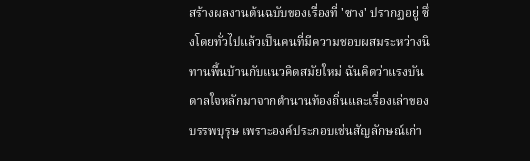สร้างผลงานต้นฉบับของเรื่องที่ 'ซาง' ปรากฏอยู่ ซึ่งโดยทั่วไปแล้วเป็นคนที่มีความชอบผสมระหว่างนิทานพื้นบ้านกับแนวคิดสมัยใหม่ ฉันคิดว่าแรงบันดาลใจหลักมาจากตำนานท้องถิ่นและเรื่องเล่าของบรรพบุรุษ เพราะองค์ประกอบเช่นสัญลักษณ์เก่า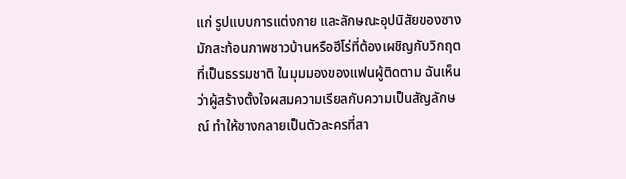แก่ รูปแบบการแต่งกาย และลักษณะอุปนิสัยของซางมักสะท้อนภาพชาวบ้านหรือฮีโร่ที่ต้องเผชิญกับวิกฤตที่เป็นธรรมชาติ ในมุมมองของแฟนผู้ติดตาม ฉันเห็นว่าผู้สร้างตั้งใจผสมความเรียลกับความเป็นสัญลักษณ์ ทำให้ซางกลายเป็นตัวละครที่สา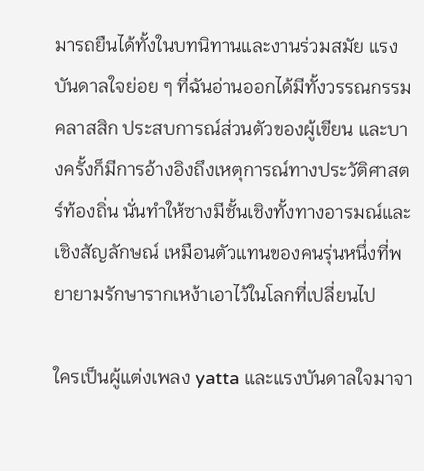มารถยืนได้ทั้งในบทนิทานและงานร่วมสมัย แรงบันดาลใจย่อย ๆ ที่ฉันอ่านออกได้มีทั้งวรรณกรรมคลาสสิก ประสบการณ์ส่วนตัวของผู้เขียน และบางครั้งก็มีการอ้างอิงถึงเหตุการณ์ทางประวัติศาสตร์ท้องถิ่น นั่นทำให้ซางมีชั้นเชิงทั้งทางอารมณ์และเชิงสัญลักษณ์ เหมือนตัวแทนของคนรุ่นหนึ่งที่พยายามรักษารากเหง้าเอาไว้ในโลกที่เปลี่ยนไป

ใครเป็นผู้แต่งเพลง yatta และแรงบันดาลใจมาจา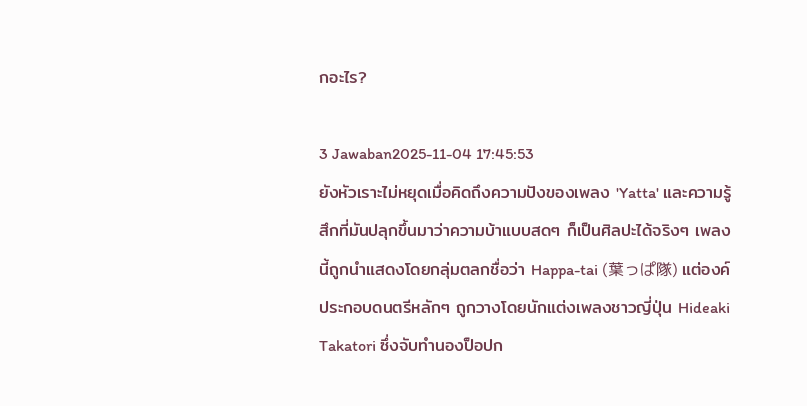กอะไร?

3 Jawaban2025-11-04 17:45:53
ยังหัวเราะไม่หยุดเมื่อคิดถึงความปังของเพลง 'Yatta' และความรู้สึกที่มันปลุกขึ้นมาว่าความบ้าแบบสดๆ ก็เป็นศิลปะได้จริงๆ เพลงนี้ถูกนำแสดงโดยกลุ่มตลกชื่อว่า Happa-tai (葉っぱ隊) แต่องค์ประกอบดนตรีหลักๆ ถูกวางโดยนักแต่งเพลงชาวญี่ปุ่น Hideaki Takatori ซึ่งจับทำนองป็อปก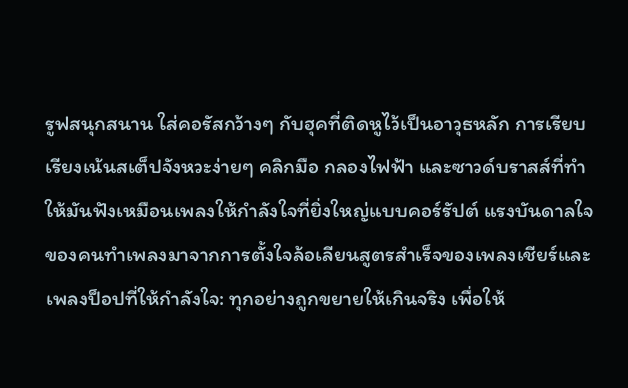รูฟสนุกสนาน ใส่คอรัสกว้างๆ กับฮุคที่ติดหูไว้เป็นอาวุธหลัก การเรียบเรียงเน้นสเต็ปจังหวะง่ายๆ คลิกมือ กลองไฟฟ้า และซาวด์บราสส์ที่ทำให้มันฟังเหมือนเพลงให้กำลังใจที่ยิ่งใหญ่แบบคอร์รัปต์ แรงบันดาลใจของคนทำเพลงมาจากการตั้งใจล้อเลียนสูตรสำเร็จของเพลงเชียร์และเพลงป็อปที่ให้กำลังใจ: ทุกอย่างถูกขยายให้เกินจริง เพื่อให้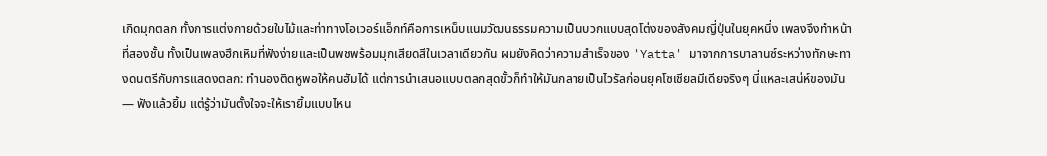เกิดมุกตลก ทั้งการแต่งกายด้วยใบไม้และท่าทางโอเวอร์แอ็กท์คือการเหน็บแนมวัฒนธรรมความเป็นบวกแบบสุดโต่งของสังคมญี่ปุ่นในยุคหนึ่ง เพลงจึงทำหน้าที่สองชั้น ทั้งเป็นเพลงฮึกเหิมที่ฟังง่ายและเป็นพชพร้อมมุกเสียดสีในเวลาเดียวกัน ผมยังคิดว่าความสำเร็จของ 'Yatta' มาจากการบาลานซ์ระหว่างทักษะทางดนตรีกับการแสดงตลก: ทำนองติดหูพอให้คนฮัมได้ แต่การนำเสนอแบบตลกสุดขั้วก็ทำให้มันกลายเป็นไวรัลก่อนยุคโซเชียลมีเดียจริงๆ นี่แหละเสน่ห์ของมัน — ฟังแล้วยิ้ม แต่รู้ว่ามันตั้งใจจะให้เรายิ้มแบบไหน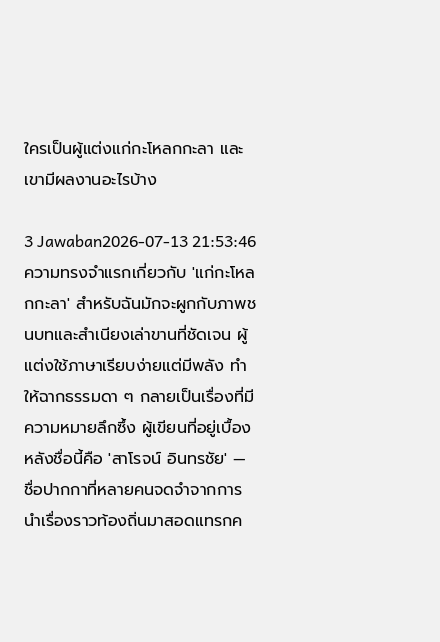ใครเป็นผู้แต่งแก่กะโหลกกะลา และเขามีผลงานอะไรบ้าง

3 Jawaban2026-07-13 21:53:46
ความทรงจำแรกเกี่ยวกับ 'แก่กะโหลกกะลา' สำหรับฉันมักจะผูกกับภาพชนบทและสำเนียงเล่าขานที่ชัดเจน ผู้แต่งใช้ภาษาเรียบง่ายแต่มีพลัง ทำให้ฉากธรรมดา ๆ กลายเป็นเรื่องที่มีความหมายลึกซึ้ง ผู้เขียนที่อยู่เบื้องหลังชื่อนี้คือ 'สาโรจน์ อินทรชัย' — ชื่อปากกาที่หลายคนจดจำจากการนำเรื่องราวท้องถิ่นมาสอดแทรกค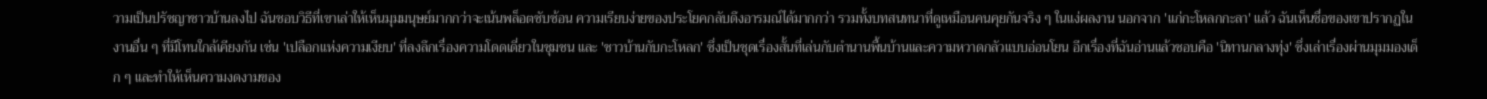วามเป็นปรัชญาชาวบ้านลงไป ฉันชอบวิธีที่เขาเล่าให้เห็นมุมมนุษย์มากกว่าจะเน้นพล็อตซับซ้อน ความเรียบง่ายของประโยคกลับดึงอารมณ์ได้มากกว่า รวมทั้งบทสนทนาที่ดูเหมือนคนคุยกันจริง ๆ ในแง่ผลงาน นอกจาก 'แก่กะโหลกกะลา' แล้ว ฉันเห็นชื่อของเขาปรากฏในงานอื่น ๆ ที่มีโทนใกล้เคียงกัน เช่น 'เปลือกแห่งความเงียบ' ที่ลงลึกเรื่องความโดดเดี่ยวในชุมชน และ 'ชาวบ้านกับกะโหลก' ซึ่งเป็นชุดเรื่องสั้นที่เล่นกับตำนานพื้นบ้านและความหวาดกลัวแบบอ่อนโยน อีกเรื่องที่ฉันอ่านแล้วชอบคือ 'นิทานกลางทุ่ง' ซึ่งเล่าเรื่องผ่านมุมมองเด็ก ๆ และทำให้เห็นความงดงามของ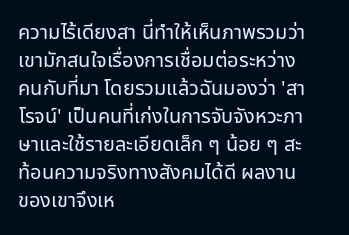ความไร้เดียงสา นี่ทำให้เห็นภาพรวมว่าเขามักสนใจเรื่องการเชื่อมต่อระหว่างคนกับที่มา โดยรวมแล้วฉันมองว่า 'สาโรจน์' เป็นคนที่เก่งในการจับจังหวะภาษาและใช้รายละเอียดเล็ก ๆ น้อย ๆ สะท้อนความจริงทางสังคมได้ดี ผลงานของเขาจึงเห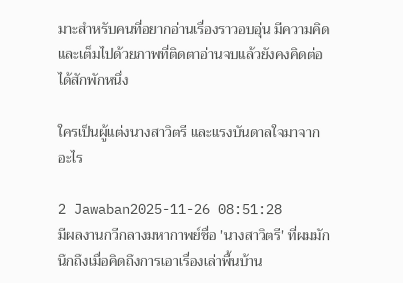มาะสำหรับคนที่อยากอ่านเรื่องราวอบอุ่น มีความคิด และเต็มไปด้วยภาพที่ติดตาอ่านจบแล้วยังคงคิดต่อได้สักพักหนึ่ง

ใครเป็นผู้แต่งนางสาวิตรี และแรงบันดาลใจมาจากอะไร

2 Jawaban2025-11-26 08:51:28
มีผลงานกวีกลางมหากาพย์ชื่อ 'นางสาวิตรี' ที่ผมมักนึกถึงเมื่อคิดถึงการเอาเรื่องเล่าพื้นบ้าน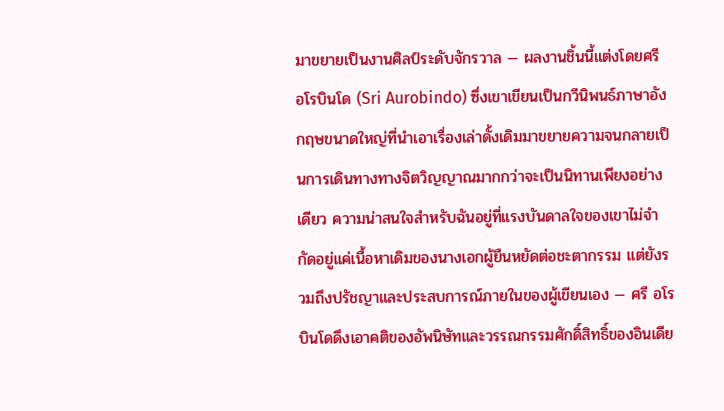มาขยายเป็นงานศิลป์ระดับจักรวาล — ผลงานชิ้นนี้แต่งโดยศรี อโรบินโด (Sri Aurobindo) ซึ่งเขาเขียนเป็นกวีนิพนธ์ภาษาอังกฤษขนาดใหญ่ที่นำเอาเรื่องเล่าดั้งเดิมมาขยายความจนกลายเป็นการเดินทางทางจิตวิญญาณมากกว่าจะเป็นนิทานเพียงอย่างเดียว ความน่าสนใจสำหรับฉันอยู่ที่แรงบันดาลใจของเขาไม่จำกัดอยู่แค่เนื้อหาเดิมของนางเอกผู้ยืนหยัดต่อชะตากรรม แต่ยังรวมถึงปรัชญาและประสบการณ์ภายในของผู้เขียนเอง — ศรี อโรบินโดดึงเอาคติของอัพนิษัทและวรรณกรรมศักดิ์สิทธิ์ของอินเดีย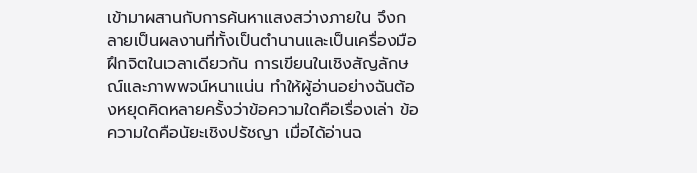เข้ามาผสานกับการค้นหาแสงสว่างภายใน จึงกลายเป็นผลงานที่ทั้งเป็นตำนานและเป็นเครื่องมือฝึกจิตในเวลาเดียวกัน การเขียนในเชิงสัญลักษณ์และภาพพจน์หนาแน่น ทำให้ผู้อ่านอย่างฉันต้องหยุดคิดหลายครั้งว่าข้อความใดคือเรื่องเล่า ข้อความใดคือนัยะเชิงปรัชญา เมื่อได้อ่านฉ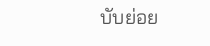บับย่อย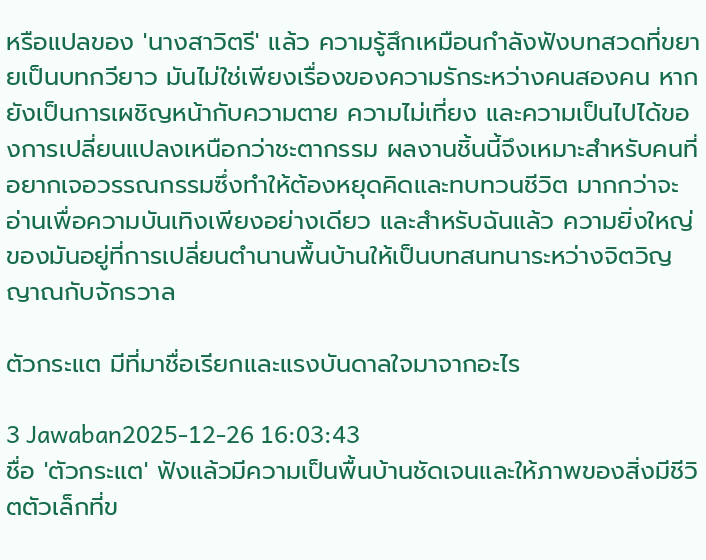หรือแปลของ 'นางสาวิตรี' แล้ว ความรู้สึกเหมือนกำลังฟังบทสวดที่ขยายเป็นบทกวียาว มันไม่ใช่เพียงเรื่องของความรักระหว่างคนสองคน หากยังเป็นการเผชิญหน้ากับความตาย ความไม่เที่ยง และความเป็นไปได้ของการเปลี่ยนแปลงเหนือกว่าชะตากรรม ผลงานชิ้นนี้จึงเหมาะสำหรับคนที่อยากเจอวรรณกรรมซึ่งทำให้ต้องหยุดคิดและทบทวนชีวิต มากกว่าจะอ่านเพื่อความบันเทิงเพียงอย่างเดียว และสำหรับฉันแล้ว ความยิ่งใหญ่ของมันอยู่ที่การเปลี่ยนตำนานพื้นบ้านให้เป็นบทสนทนาระหว่างจิตวิญญาณกับจักรวาล

ตัวกระแต มีที่มาชื่อเรียกและแรงบันดาลใจมาจากอะไร

3 Jawaban2025-12-26 16:03:43
ชื่อ 'ตัวกระแต' ฟังแล้วมีความเป็นพื้นบ้านชัดเจนและให้ภาพของสิ่งมีชีวิตตัวเล็กที่ข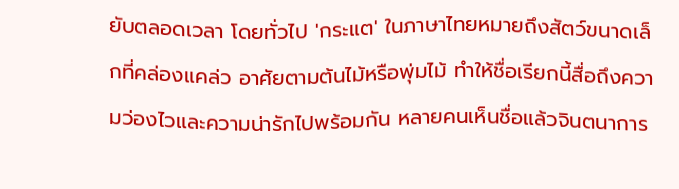ยับตลอดเวลา โดยทั่วไป 'กระแต' ในภาษาไทยหมายถึงสัตว์ขนาดเล็กที่คล่องแคล่ว อาศัยตามต้นไม้หรือพุ่มไม้ ทำให้ชื่อเรียกนี้สื่อถึงความว่องไวและความน่ารักไปพร้อมกัน หลายคนเห็นชื่อแล้วจินตนาการ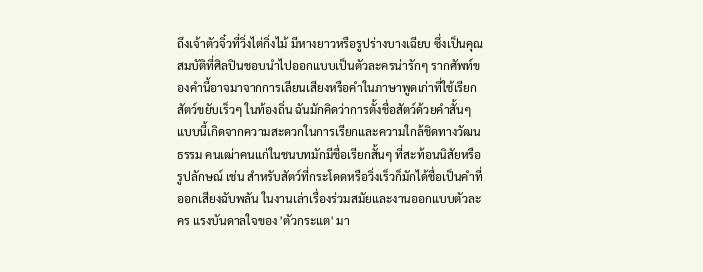ถึงเจ้าตัวจิ๋วที่วิ่งไต่กิ่งไม้ มีหางยาวหรือรูปร่างบางเฉียบ ซึ่งเป็นคุณสมบัติที่ศิลปินชอบนำไปออกแบบเป็นตัวละครน่ารักๆ รากศัพท์ของคำนี้อาจมาจากการเลียนเสียงหรือคำในภาษาพูดเก่าที่ใช้เรียกสัตว์ขยับเร็วๆ ในท้องถิ่น ฉันมักคิดว่าการตั้งชื่อสัตว์ด้วยคำสั้นๆ แบบนี้เกิดจากความสะดวกในการเรียกและความใกล้ชิดทางวัฒนธรรม คนเฒ่าคนแก่ในชนบทมักมีชื่อเรียกสั้นๆ ที่สะท้อนนิสัยหรือรูปลักษณ์ เช่น สำหรับสัตว์ที่กระโดดหรือวิ่งเร็วก็มักได้ชื่อเป็นคำที่ออกเสียงฉับพลัน ในงานเล่าเรื่องร่วมสมัยและงานออกแบบตัวละคร แรงบันดาลใจของ 'ตัวกระแต' มา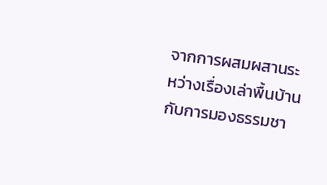จากการผสมผสานระหว่างเรื่องเล่าพื้นบ้านกับการมองธรรมชา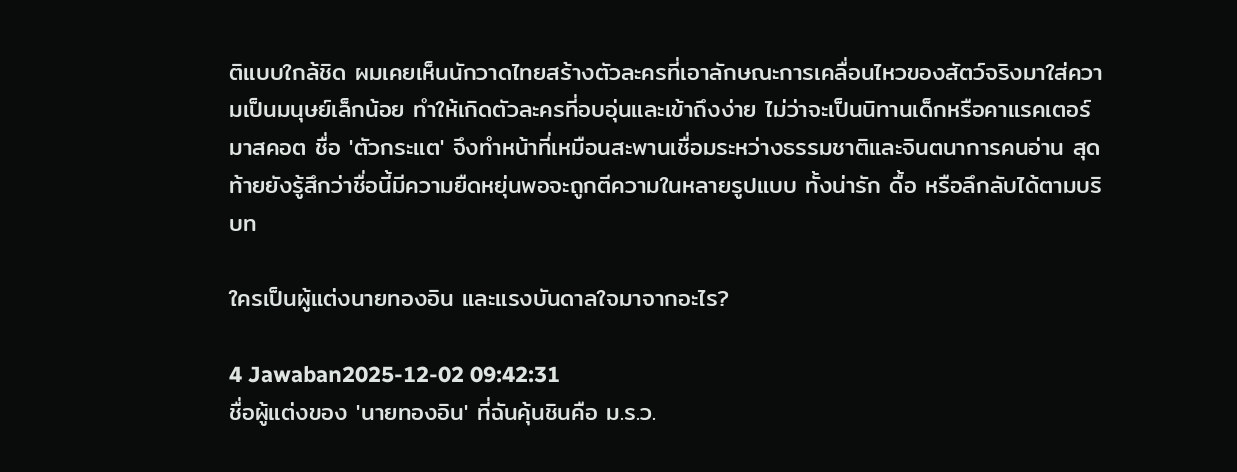ติแบบใกล้ชิด ผมเคยเห็นนักวาดไทยสร้างตัวละครที่เอาลักษณะการเคลื่อนไหวของสัตว์จริงมาใส่ความเป็นมนุษย์เล็กน้อย ทำให้เกิดตัวละครที่อบอุ่นและเข้าถึงง่าย ไม่ว่าจะเป็นนิทานเด็กหรือคาแรคเตอร์มาสคอต ชื่อ 'ตัวกระแต' จึงทำหน้าที่เหมือนสะพานเชื่อมระหว่างธรรมชาติและจินตนาการคนอ่าน สุดท้ายยังรู้สึกว่าชื่อนี้มีความยืดหยุ่นพอจะถูกตีความในหลายรูปแบบ ทั้งน่ารัก ดื้อ หรือลึกลับได้ตามบริบท

ใครเป็นผู้แต่งนายทองอิน และแรงบันดาลใจมาจากอะไร?

4 Jawaban2025-12-02 09:42:31
ชื่อผู้แต่งของ 'นายทองอิน' ที่ฉันคุ้นชินคือ ม.ร.ว.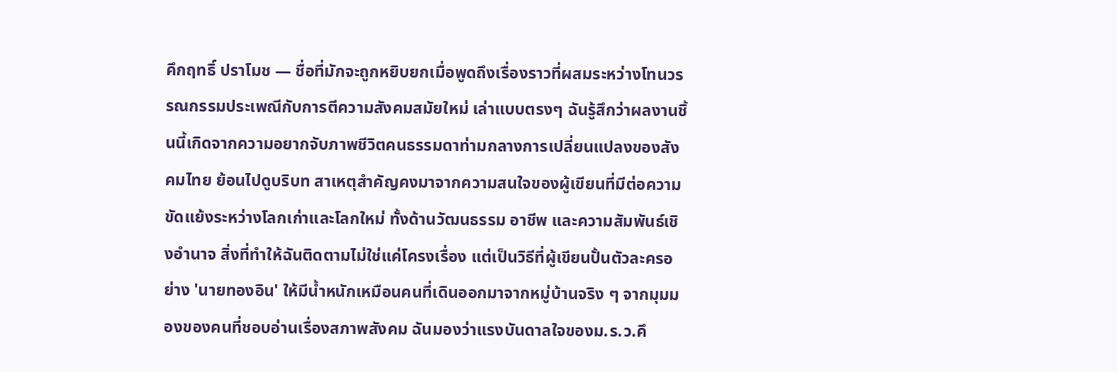คึกฤทธิ์ ปราโมช — ชื่อที่มักจะถูกหยิบยกเมื่อพูดถึงเรื่องราวที่ผสมระหว่างโทนวรรณกรรมประเพณีกับการตีความสังคมสมัยใหม่ เล่าแบบตรงๆ ฉันรู้สึกว่าผลงานชิ้นนี้เกิดจากความอยากจับภาพชีวิตคนธรรมดาท่ามกลางการเปลี่ยนแปลงของสังคมไทย ย้อนไปดูบริบท สาเหตุสำคัญคงมาจากความสนใจของผู้เขียนที่มีต่อความขัดแย้งระหว่างโลกเก่าและโลกใหม่ ทั้งด้านวัฒนธรรม อาชีพ และความสัมพันธ์เชิงอำนาจ สิ่งที่ทำให้ฉันติดตามไม่ใช่แค่โครงเรื่อง แต่เป็นวิธีที่ผู้เขียนปั้นตัวละครอย่าง 'นายทองอิน' ให้มีน้ำหนักเหมือนคนที่เดินออกมาจากหมู่บ้านจริง ๆ จากมุมมองของคนที่ชอบอ่านเรื่องสภาพสังคม ฉันมองว่าแรงบันดาลใจของม.ร.ว.คึ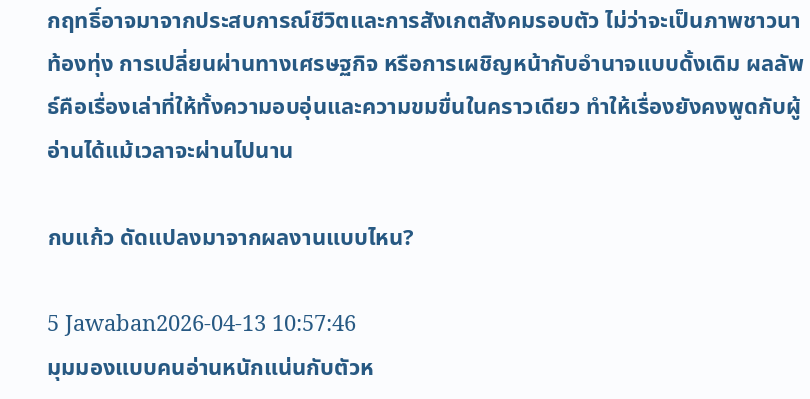กฤทธิ์อาจมาจากประสบการณ์ชีวิตและการสังเกตสังคมรอบตัว ไม่ว่าจะเป็นภาพชาวนา ท้องทุ่ง การเปลี่ยนผ่านทางเศรษฐกิจ หรือการเผชิญหน้ากับอำนาจแบบดั้งเดิม ผลลัพธ์คือเรื่องเล่าที่ให้ทั้งความอบอุ่นและความขมขื่นในคราวเดียว ทำให้เรื่องยังคงพูดกับผู้อ่านได้แม้เวลาจะผ่านไปนาน

กบแก้ว ดัดแปลงมาจากผลงานแบบไหน?

5 Jawaban2026-04-13 10:57:46
มุมมองแบบคนอ่านหนักแน่นกับตัวห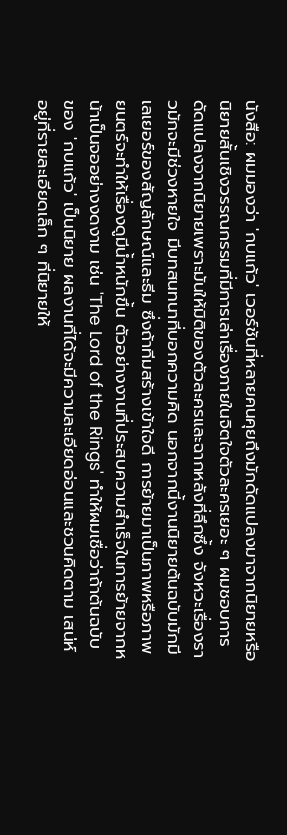นังสือ: ผมมองว่า 'กบแก้ว' เวอร์ชันที่หลายคนคุยถึงมักดัดแปลงมาจากนิยายหรือนิยายสั้นเชิงวรรณกรรมที่มีการเล่าเรื่องภายในจิตใจตัวละครเยอะ ๆ ผมชอบการดัดแปลงจากนิยายเพราะมันให้มิติของตัวละครและฉากหลังที่ลึกซึ้ง จังหวะเรื่องราวมักจะมีช่วงหายใจ มีบทสนทนาที่บอกความคิด นอกจากนี้งานนิยายต้นฉบับมักมีเลเยอร์ของสัญลักษณ์และธีม ซึ่งถ้าทีมสร้างเข้าใจดี การย้ายมาเป็นภาพหรือภาพยนตร์จะทำให้เรื่องดูมีน้ำหนักขึ้น ตัวอย่างงานที่ประสบความสำเร็จในการย้ายจากหน้าเป็นจออย่างงดงาม เช่น 'The Lord of the Rings' ทำให้ผมเชื่อว่าถ้าต้นฉบับของ 'กบแก้ว' เป็นนิยาย ผลงานที่ได้จะมีความละเอียดอ่อนและชวนคิดตาม เสน่ห์อยู่ที่รายละเอียดเล็ก ๆ ที่นิยายให้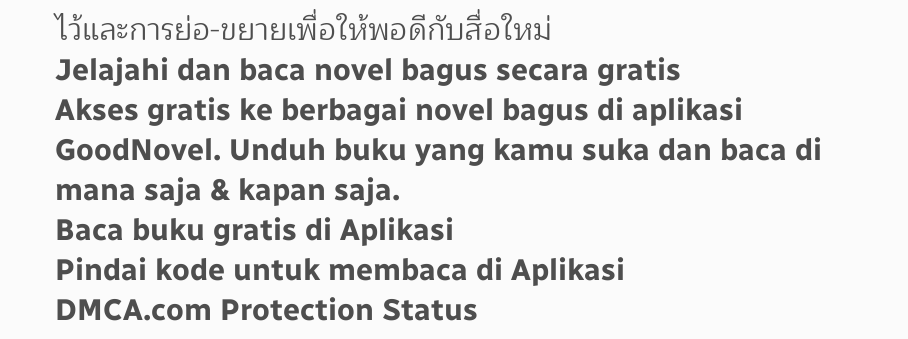ไว้และการย่อ-ขยายเพื่อให้พอดีกับสื่อใหม่
Jelajahi dan baca novel bagus secara gratis
Akses gratis ke berbagai novel bagus di aplikasi GoodNovel. Unduh buku yang kamu suka dan baca di mana saja & kapan saja.
Baca buku gratis di Aplikasi
Pindai kode untuk membaca di Aplikasi
DMCA.com Protection Status